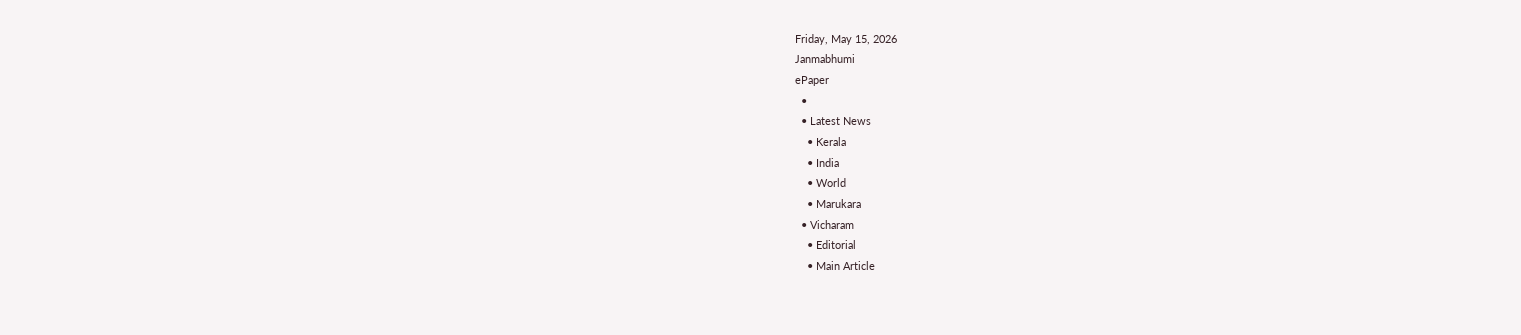Friday, May 15, 2026
Janmabhumi
ePaper
  •
  • Latest News
    • Kerala
    • India
    • World
    • Marukara
  • Vicharam
    • Editorial
    • Main Article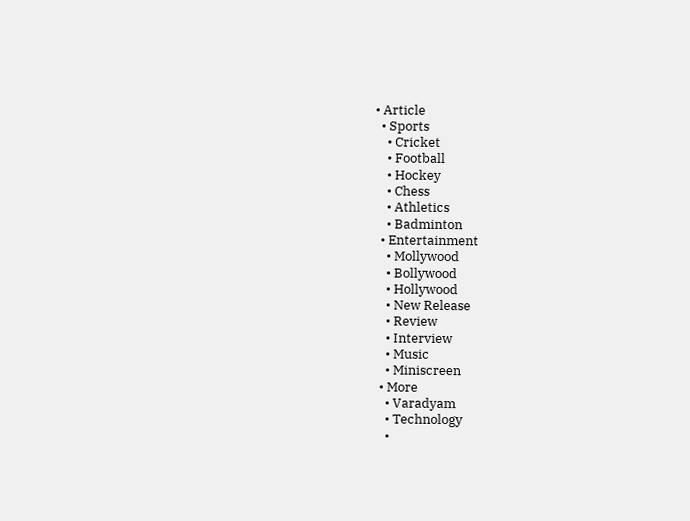• Article
  • Sports
    • Cricket
    • Football
    • Hockey
    • Chess
    • Athletics
    • Badminton
  • Entertainment
    • Mollywood
    • Bollywood
    • Hollywood
    • New Release
    • Review
    • Interview
    • Music
    • Miniscreen
  • More
    • Varadyam
    • Technology
    •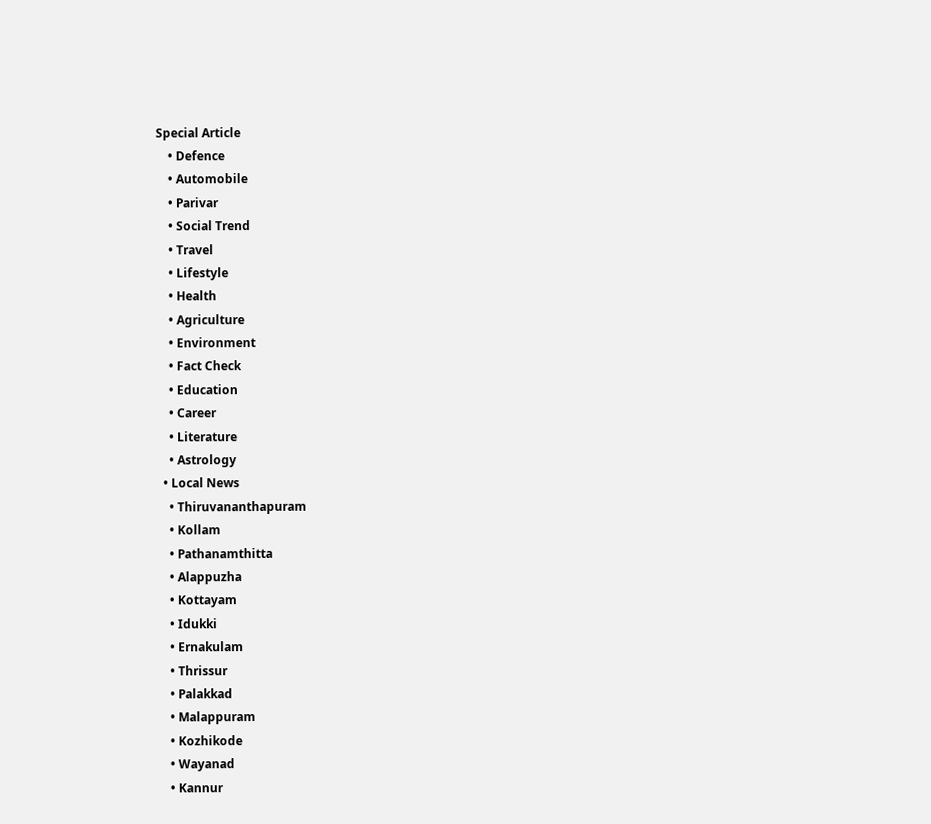Special Article
    • Defence
    • Automobile
    • Parivar
    • Social Trend
    • Travel
    • Lifestyle
    • Health
    • Agriculture
    • Environment
    • Fact Check
    • Education
    • Career
    • Literature
    • Astrology
  • Local News
    • Thiruvananthapuram
    • Kollam
    • Pathanamthitta
    • Alappuzha
    • Kottayam
    • Idukki
    • Ernakulam
    • Thrissur
    • Palakkad
    • Malappuram
    • Kozhikode
    • Wayanad
    • Kannur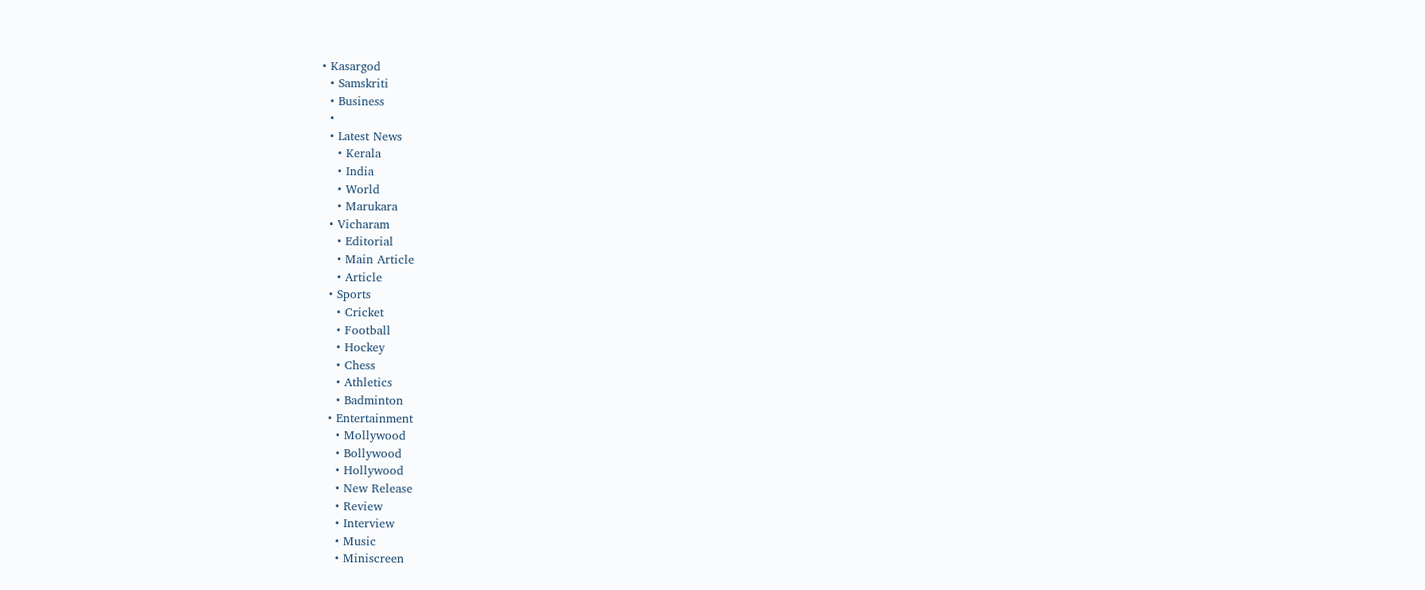• Kasargod
  • Samskriti
  • Business
  •
  • Latest News
    • Kerala
    • India
    • World
    • Marukara
  • Vicharam
    • Editorial
    • Main Article
    • Article
  • Sports
    • Cricket
    • Football
    • Hockey
    • Chess
    • Athletics
    • Badminton
  • Entertainment
    • Mollywood
    • Bollywood
    • Hollywood
    • New Release
    • Review
    • Interview
    • Music
    • Miniscreen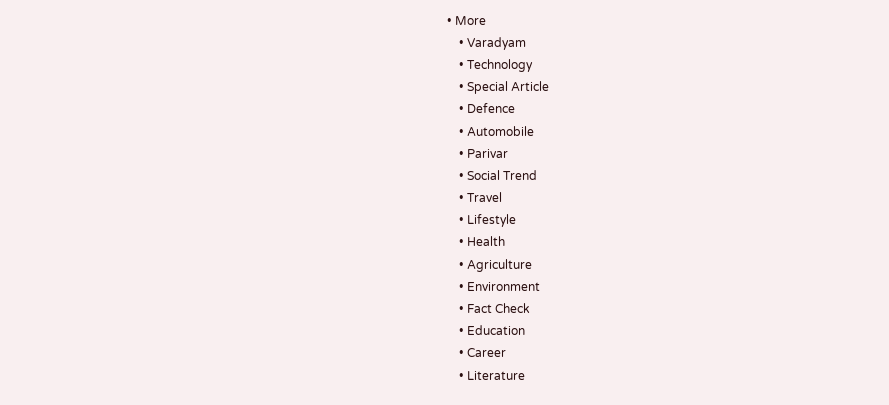• More
    • Varadyam
    • Technology
    • Special Article
    • Defence
    • Automobile
    • Parivar
    • Social Trend
    • Travel
    • Lifestyle
    • Health
    • Agriculture
    • Environment
    • Fact Check
    • Education
    • Career
    • Literature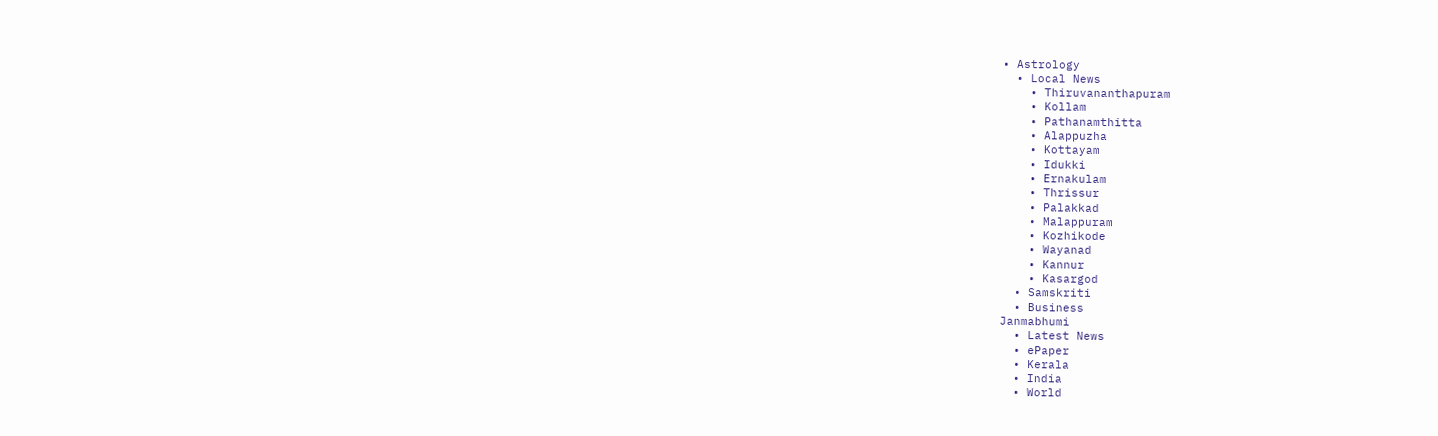• Astrology
  • Local News
    • Thiruvananthapuram
    • Kollam
    • Pathanamthitta
    • Alappuzha
    • Kottayam
    • Idukki
    • Ernakulam
    • Thrissur
    • Palakkad
    • Malappuram
    • Kozhikode
    • Wayanad
    • Kannur
    • Kasargod
  • Samskriti
  • Business
Janmabhumi
  • Latest News
  • ePaper
  • Kerala
  • India
  • World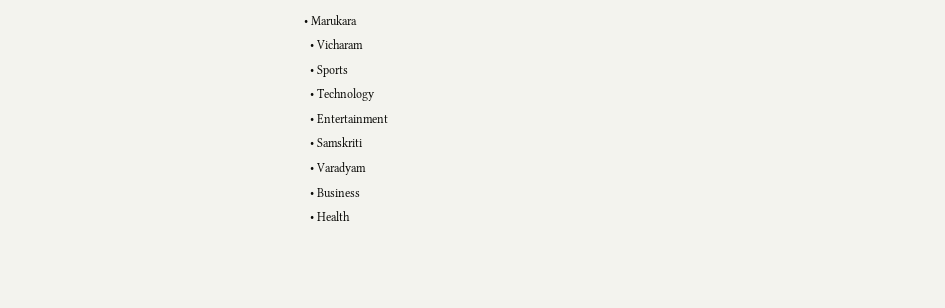• Marukara
  • Vicharam
  • Sports
  • Technology
  • Entertainment
  • Samskriti
  • Varadyam
  • Business
  • Health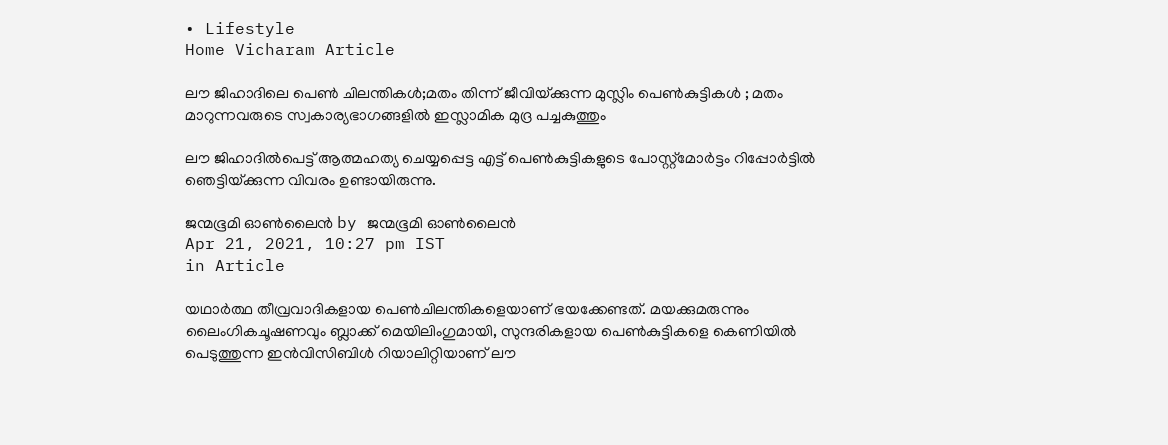• Lifestyle
Home Vicharam Article

ലൗ ജിഹാദിലെ പെണ്‍ ചിലന്തികള്‍;മതം തിന്ന് ജീവിയ്‌ക്കുന്ന മുസ്ലിം പെണ്‍കുട്ടികള്‍ ; മതം മാറുന്നവരുടെ സ്വകാര്യഭാഗങ്ങളില്‍ ഇസ്ലാമിക മുദ്ര പച്ചകുത്തും

ലൗ ജിഹാദില്‍പെട്ട് ആത്മഹത്യ ചെയ്യപ്പെട്ട എട്ട് പെണ്‍കുട്ടികളുടെ പോസ്റ്റ്‌മോര്‍ട്ടം റിപ്പോര്‍ട്ടില്‍ ഞെട്ടിയ്‌ക്കുന്ന വിവരം ഉണ്ടായിരുന്നു.

ജന്മഭൂമി ഓണ്‍ലൈന്‍ by ജന്മഭൂമി ഓണ്‍ലൈന്‍
Apr 21, 2021, 10:27 pm IST
in Article

യഥാര്‍ത്ഥ തീവ്രവാദികളായ പെണ്‍ചിലന്തികളെയാണ് ഭയക്കേണ്ടത്. മയക്കുമരുന്നും ലൈംഗികചൂഷണവും ബ്ലാക്ക് മെയിലിംഗുമായി, സുന്ദരികളായ പെണ്‍കുട്ടികളെ കെണിയില്‍ പെടുത്തുന്ന ഇന്‍വിസിബിള്‍ റിയാലിറ്റിയാണ് ലൗ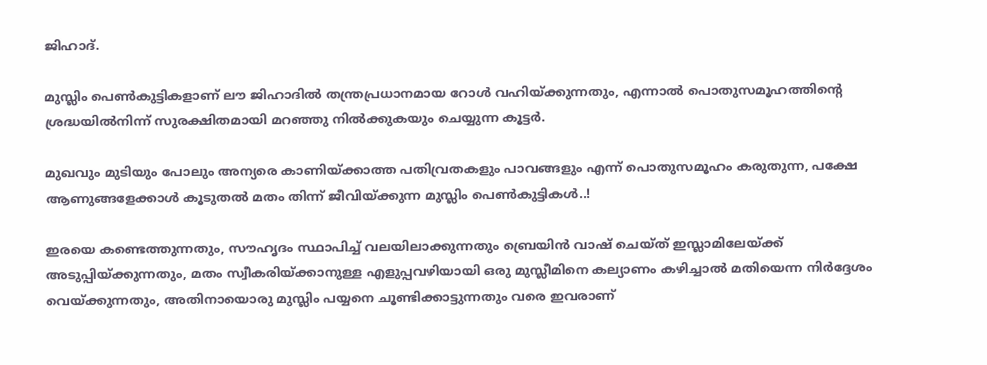ജിഹാദ്.

മുസ്ലിം പെണ്‍കുട്ടികളാണ് ലൗ ജിഹാദില്‍ തന്ത്രപ്രധാനമായ റോള്‍ വഹിയ്‌ക്കുന്നതും, എന്നാല്‍ പൊതുസമൂഹത്തിന്റെ ശ്രദ്ധയില്‍നിന്ന് സുരക്ഷിതമായി മറഞ്ഞു നില്‍ക്കുകയും ചെയ്യുന്ന കൂട്ടര്‍.

മുഖവും മുടിയും പോലും അന്യരെ കാണിയ്‌ക്കാത്ത പതിവ്രതകളും പാവങ്ങളും എന്ന് പൊതുസമൂഹം കരുതുന്ന, പക്ഷേ ആണുങ്ങളേക്കാള്‍ കൂടുതല്‍ മതം തിന്ന് ജീവിയ്‌ക്കുന്ന മുസ്ലിം പെണ്‍കുട്ടികള്‍..!

ഇരയെ കണ്ടെത്തുന്നതും, സൗഹൃദം സ്ഥാപിച്ച് വലയിലാക്കുന്നതും ബ്രെയിന്‍ വാഷ് ചെയ്ത് ഇസ്ലാമിലേയ്‌ക്ക് അടുപ്പിയ്‌ക്കുന്നതും, മതം സ്വീകരിയ്‌ക്കാനുള്ള എളുപ്പവഴിയായി ഒരു മുസ്ലീമിനെ കല്യാണം കഴിച്ചാല്‍ മതിയെന്ന നിര്‍ദ്ദേശം വെയ്‌ക്കുന്നതും, അതിനായൊരു മുസ്ലിം പയ്യനെ ചൂണ്ടിക്കാട്ടുന്നതും വരെ ഇവരാണ്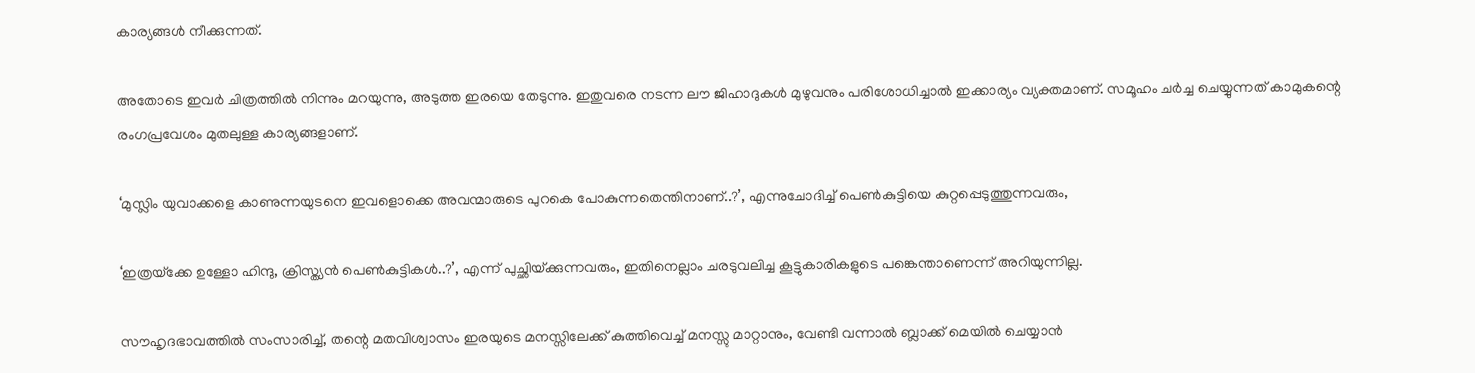കാര്യങ്ങള്‍ നീക്കുന്നത്.

അതോടെ ഇവര്‍ ചിത്രത്തില്‍ നിന്നും മറയുന്നു, അടുത്ത ഇരയെ തേടുന്നു. ഇതുവരെ നടന്ന ലൗ ജിഹാദുകള്‍ മുഴുവനും പരിശോധിച്ചാല്‍ ഇക്കാര്യം വ്യക്തമാണ്. സമൂഹം ചര്‍ച്ച ചെയ്യുന്നത് കാമുകന്റെ രംഗപ്രവേശം മുതലുള്ള കാര്യങ്ങളാണ്.

‘മുസ്ലിം യുവാക്കളെ കാണുന്നയുടനെ ഇവളൊക്കെ അവന്മാരുടെ പുറകെ പോകുന്നതെന്തിനാണ്..?’, എന്നുചോദിച്ച് പെണ്‍കുട്ടിയെ കുറ്റപ്പെടുത്തുന്നവരും,

‘ഇത്രയ്‌ക്കേ ഉള്ളോ ഹിന്ദു, ക്രിസ്ത്യന്‍ പെണ്‍കുട്ടികള്‍..?’, എന്ന് പുച്ഛിയ്‌ക്കുന്നവരും, ഇതിനെല്ലാം ചരടുവലിച്ച കൂട്ടുകാരികളുടെ പങ്കെന്താണെന്ന് അറിയുന്നില്ല.

സൗഹൃദഭാവത്തില്‍ സംസാരിച്ച്, തന്റെ മതവിശ്വാസം ഇരയുടെ മനസ്സിലേക്ക് കുത്തിവെച്ച് മനസ്സു മാറ്റാനും, വേണ്ടി വന്നാല്‍ ബ്ലാക്ക് മെയില്‍ ചെയ്യാന്‍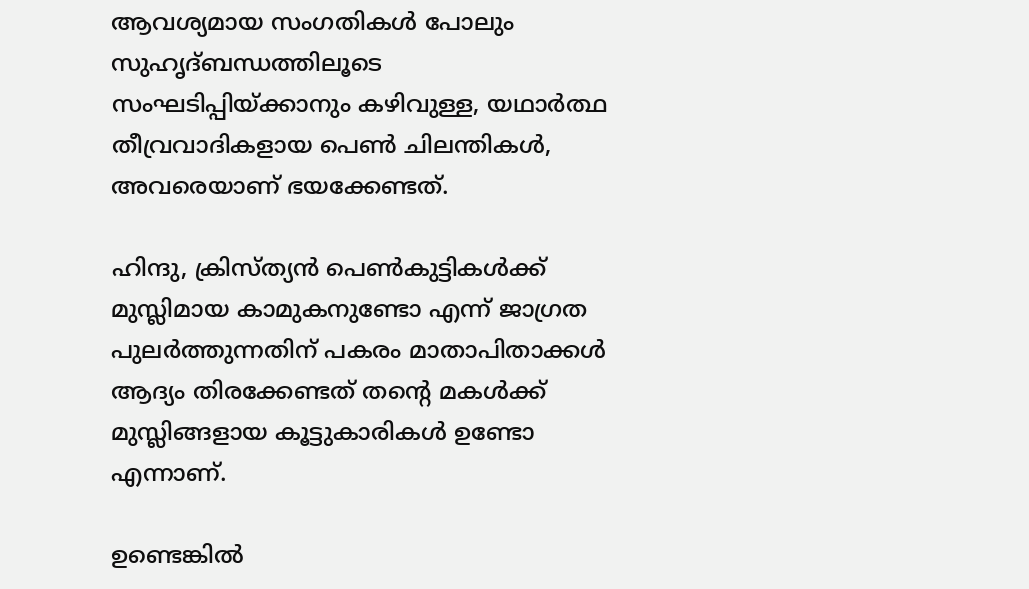ആവശ്യമായ സംഗതികള്‍ പോലും സുഹൃദ്ബന്ധത്തിലൂടെ സംഘടിപ്പിയ്‌ക്കാനും കഴിവുള്ള, യഥാര്‍ത്ഥ തീവ്രവാദികളായ പെണ്‍ ചിലന്തികള്‍,  അവരെയാണ് ഭയക്കേണ്ടത്.

ഹിന്ദു, ക്രിസ്ത്യന്‍ പെണ്‍കുട്ടികള്‍ക്ക് മുസ്ലിമായ കാമുകനുണ്ടോ എന്ന് ജാഗ്രത പുലര്‍ത്തുന്നതിന് പകരം മാതാപിതാക്കള്‍ ആദ്യം തിരക്കേണ്ടത് തന്റെ മകള്‍ക്ക് മുസ്ലിങ്ങളായ കൂട്ടുകാരികള്‍ ഉണ്ടോ എന്നാണ്.

ഉണ്ടെങ്കില്‍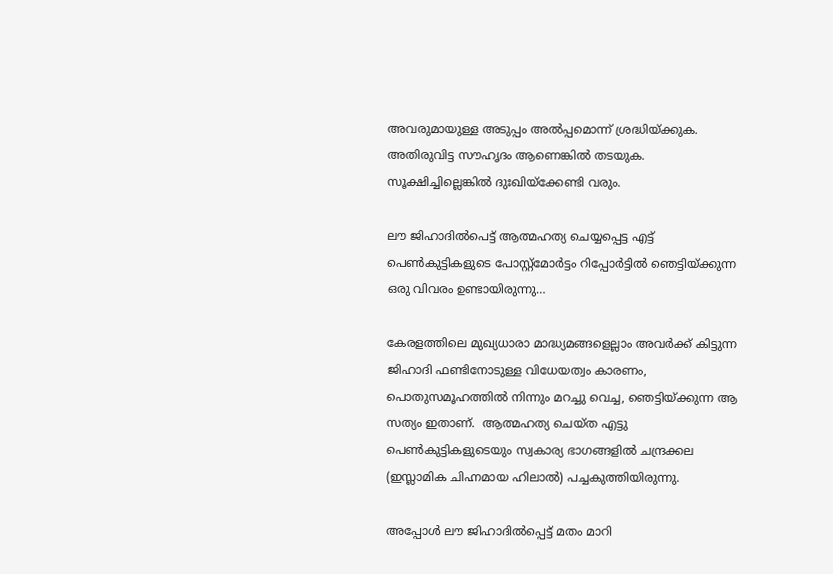അവരുമായുള്ള അടുപ്പം അല്‍പ്പമൊന്ന് ശ്രദ്ധിയ്‌ക്കുക. അതിരുവിട്ട സൗഹൃദം ആണെങ്കില്‍ തടയുക. സൂക്ഷിച്ചില്ലെങ്കില്‍ ദുഃഖിയ്‌ക്കേണ്ടി വരും.

ലൗ ജിഹാദില്‍പെട്ട് ആത്മഹത്യ ചെയ്യപ്പെട്ട എട്ട് പെണ്‍കുട്ടികളുടെ പോസ്റ്റ്‌മോര്‍ട്ടം റിപ്പോര്‍ട്ടില്‍ ഞെട്ടിയ്‌ക്കുന്ന ഒരു വിവരം ഉണ്ടായിരുന്നു…

കേരളത്തിലെ മുഖ്യധാരാ മാദ്ധ്യമങ്ങളെല്ലാം അവര്‍ക്ക് കിട്ടുന്ന ജിഹാദി ഫണ്ടിനോടുള്ള വിധേയത്വം കാരണം, പൊതുസമൂഹത്തില്‍ നിന്നും മറച്ചു വെച്ച, ഞെട്ടിയ്‌ക്കുന്ന ആ സത്യം ഇതാണ്.  ആത്മഹത്യ ചെയ്ത എട്ടു പെണ്‍കുട്ടികളുടെയും സ്വകാര്യ ഭാഗങ്ങളില്‍ ചന്ദ്രക്കല (ഇസ്ലാമിക ചിഹ്നമായ ഹിലാല്‍) പച്ചകുത്തിയിരുന്നു.

അപ്പോള്‍ ലൗ ജിഹാദില്‍പ്പെട്ട് മതം മാറി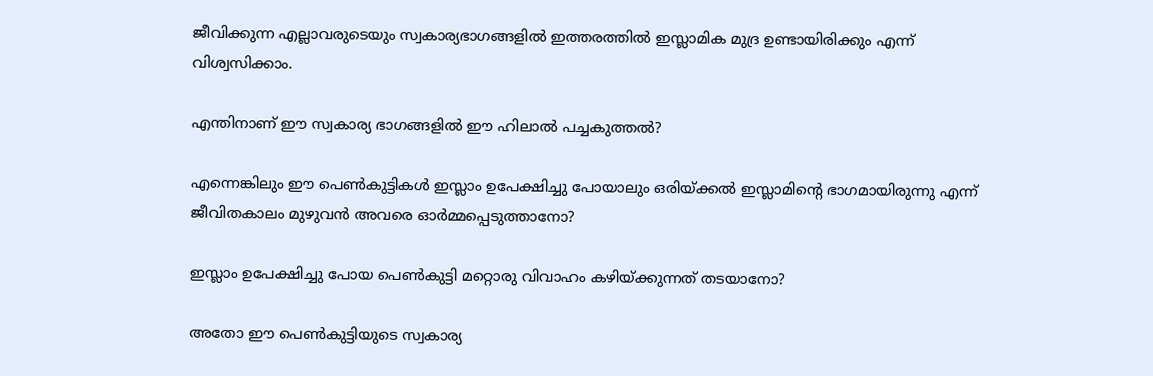ജീവിക്കുന്ന എല്ലാവരുടെയും സ്വകാര്യഭാഗങ്ങളില്‍ ഇത്തരത്തില്‍ ഇസ്ലാമിക മുദ്ര ഉണ്ടായിരിക്കും എന്ന് വിശ്വസിക്കാം.

എന്തിനാണ് ഈ സ്വകാര്യ ഭാഗങ്ങളില്‍ ഈ ഹിലാല്‍ പച്ചകുത്തല്‍?

എന്നെങ്കിലും ഈ പെണ്‍കുട്ടികള്‍ ഇസ്ലാം ഉപേക്ഷിച്ചു പോയാലും ഒരിയ്‌ക്കല്‍ ഇസ്ലാമിന്റെ ഭാഗമായിരുന്നു എന്ന് ജീവിതകാലം മുഴുവന്‍ അവരെ ഓര്‍മ്മപ്പെടുത്താനോ?

ഇസ്ലാം ഉപേക്ഷിച്ചു പോയ പെണ്‍കുട്ടി മറ്റൊരു വിവാഹം കഴിയ്‌ക്കുന്നത് തടയാനോ?

അതോ ഈ പെണ്‍കുട്ടിയുടെ സ്വകാര്യ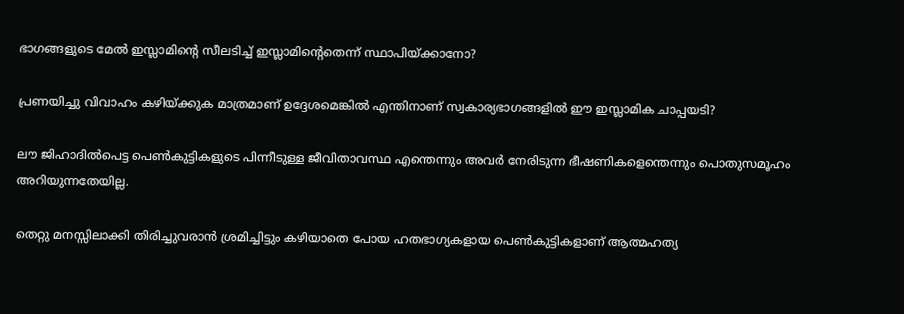ഭാഗങ്ങളുടെ മേല്‍ ഇസ്ലാമിന്റെ സീലടിച്ച് ഇസ്ലാമിന്റെതെന്ന് സ്ഥാപിയ്‌ക്കാനോ?

പ്രണയിച്ചു വിവാഹം കഴിയ്‌ക്കുക മാത്രമാണ് ഉദ്ദേശമെങ്കില്‍ എന്തിനാണ് സ്വകാര്യഭാഗങ്ങളില്‍ ഈ ഇസ്ലാമിക ചാപ്പയടി?

ലൗ ജിഹാദില്‍പെട്ട പെണ്‍കുട്ടികളുടെ പിന്നീടുള്ള ജീവിതാവസ്ഥ എന്തെന്നും അവര്‍ നേരിടുന്ന ഭീഷണികളെന്തെന്നും പൊതുസമൂഹം അറിയുന്നതേയില്ല.

തെറ്റു മനസ്സിലാക്കി തിരിച്ചുവരാന്‍ ശ്രമിച്ചിട്ടും കഴിയാതെ പോയ ഹതഭാഗ്യകളായ പെണ്‍കുട്ടികളാണ് ആത്മഹത്യ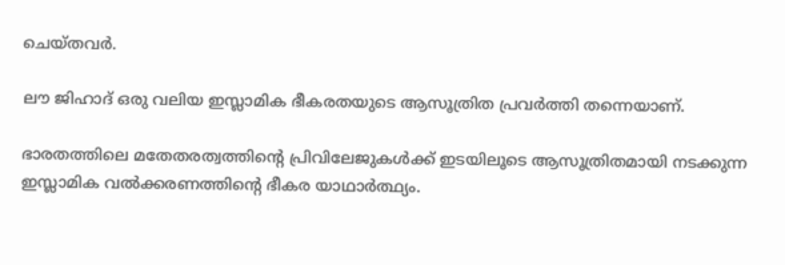ചെയ്തവര്‍.

ലൗ ജിഹാദ് ഒരു വലിയ ഇസ്ലാമിക ഭീകരതയുടെ ആസൂത്രിത പ്രവര്‍ത്തി തന്നെയാണ്.

ഭാരതത്തിലെ മതേതരത്വത്തിന്റെ പ്രിവിലേജുകള്‍ക്ക് ഇടയിലൂടെ ആസൂത്രിതമായി നടക്കുന്ന ഇസ്ലാമിക വല്‍ക്കരണത്തിന്റെ ഭീകര യാഥാര്‍ത്ഥ്യം.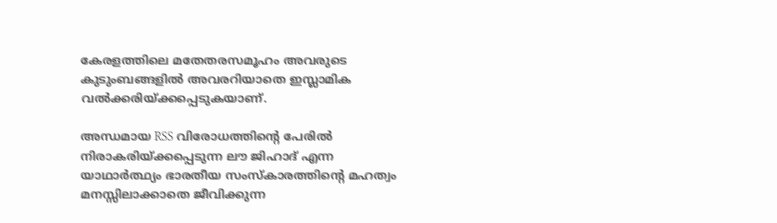കേരളത്തിലെ മതേതരസമൂഹം അവരുടെ കുടുംബങ്ങളില്‍ അവരറിയാതെ ഇസ്ലാമിക വല്‍ക്കരിയ്‌ക്കപ്പെടുകയാണ്.

അന്ധമായ RSS വിരോധത്തിന്റെ പേരില്‍ നിരാകരിയ്‌ക്കപ്പെടുന്ന ലൗ ജിഹാദ് എന്ന യാഥാര്‍ത്ഥ്യം ഭാരതീയ സംസ്‌കാരത്തിന്റെ മഹത്വം മനസ്സിലാക്കാതെ ജീവിക്കുന്ന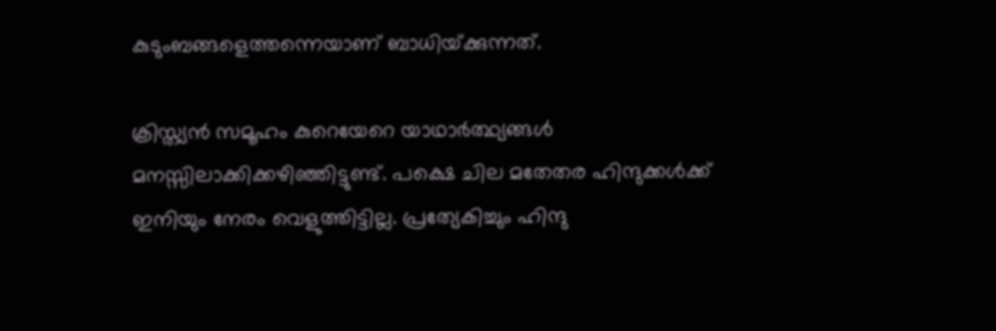കുടുംബങ്ങളെത്തന്നെയാണ് ബാധിയ്‌ക്കുന്നത്.

ക്രിസ്ത്യന്‍ സമൂഹം കുറെയേറെ യാഥാര്‍ത്ഥ്യങ്ങള്‍ മനസ്സിലാക്കിക്കഴിഞ്ഞിട്ടുണ്ട്. പക്ഷെ ചില മതേതര ഹിന്ദുക്കള്‍ക്ക് ഇനിയും നേരം വെളുത്തിട്ടില്ല. പ്രത്യേകിച്ചും ഹിന്ദു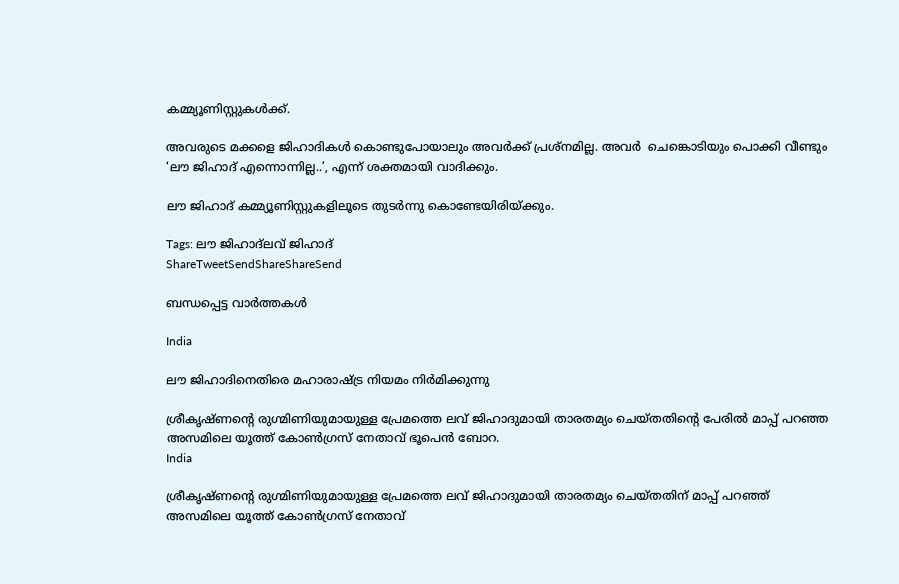കമ്മ്യൂണിസ്റ്റുകള്‍ക്ക്.

അവരുടെ മക്കളെ ജിഹാദികള്‍ കൊണ്ടുപോയാലും അവര്‍ക്ക് പ്രശ്‌നമില്ല. അവര്‍  ചെങ്കൊടിയും പൊക്കി വീണ്ടും ‘ലൗ ജിഹാദ് എന്നൊന്നില്ല..’, എന്ന് ശക്തമായി വാദിക്കും.

ലൗ ജിഹാദ് കമ്മ്യൂണിസ്റ്റുകളിലൂടെ തുടര്‍ന്നു കൊണ്ടേയിരിയ്‌ക്കും.

Tags: ലൗ ജിഹാദ്ലവ് ജിഹാദ്
ShareTweetSendShareShareSend

ബന്ധപ്പെട്ട വാര്‍ത്തകള്‍

India

ലൗ ജിഹാദിനെതിരെ മഹാരാഷ്‌ട്ര നിയമം നിര്‍മിക്കുന്നു

ശ്രീകൃഷ്ണന്‍റെ രുഗ്മിണിയുമായുള്ള പ്രേമത്തെ ലവ് ജിഹാദുമായി താരതമ്യം ചെയ്തതിന്‍റെ പേരില്‍ മാപ്പ് പറഞ്ഞ അസമിലെ യൂത്ത് കോണ്‍ഗ്രസ് നേതാവ് ഭൂപെന്‍ ബോറ.
India

ശ്രീകൃഷ്ണന്റെ രുഗ്മിണിയുമായുള്ള പ്രേമത്തെ ലവ് ജിഹാദുമായി താരതമ്യം ചെയ്തതിന് മാപ്പ് പറഞ്ഞ് അസമിലെ യൂത്ത് കോണ്‍ഗ്രസ് നേതാവ്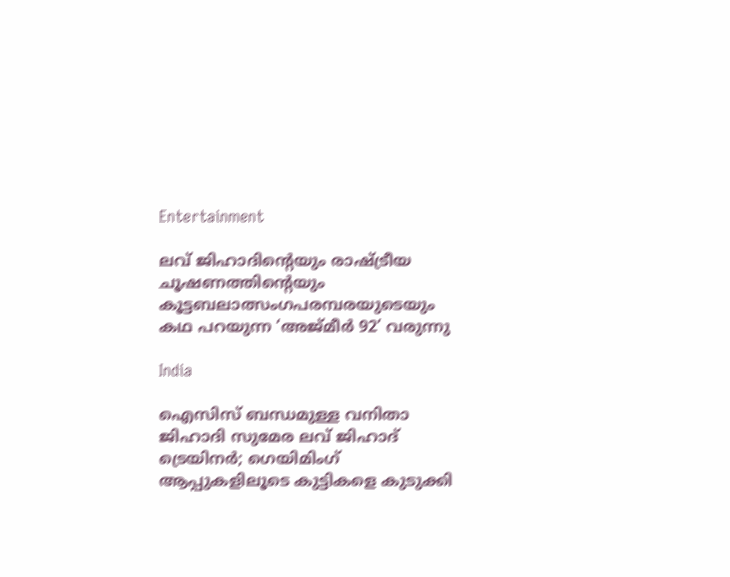Entertainment

ലവ് ജിഹാദിന്റെയും രാഷ്‌ട്രീയ ചൂഷണത്തിന്റെയും കൂട്ടബലാത്സംഗപരമ്പരയുടെയും കഥ പറയുന്ന ‘അജ്മീര്‍ 92’ വരുന്നു

India

ഐസിസ് ബന്ധമുള്ള വനിതാ ജിഹാദി സുമേര ലവ് ജിഹാദ് ട്രെയിനര്‍; ഗെയിമിംഗ് ആപ്പുകളിലൂടെ കുട്ടികളെ കുടുക്കി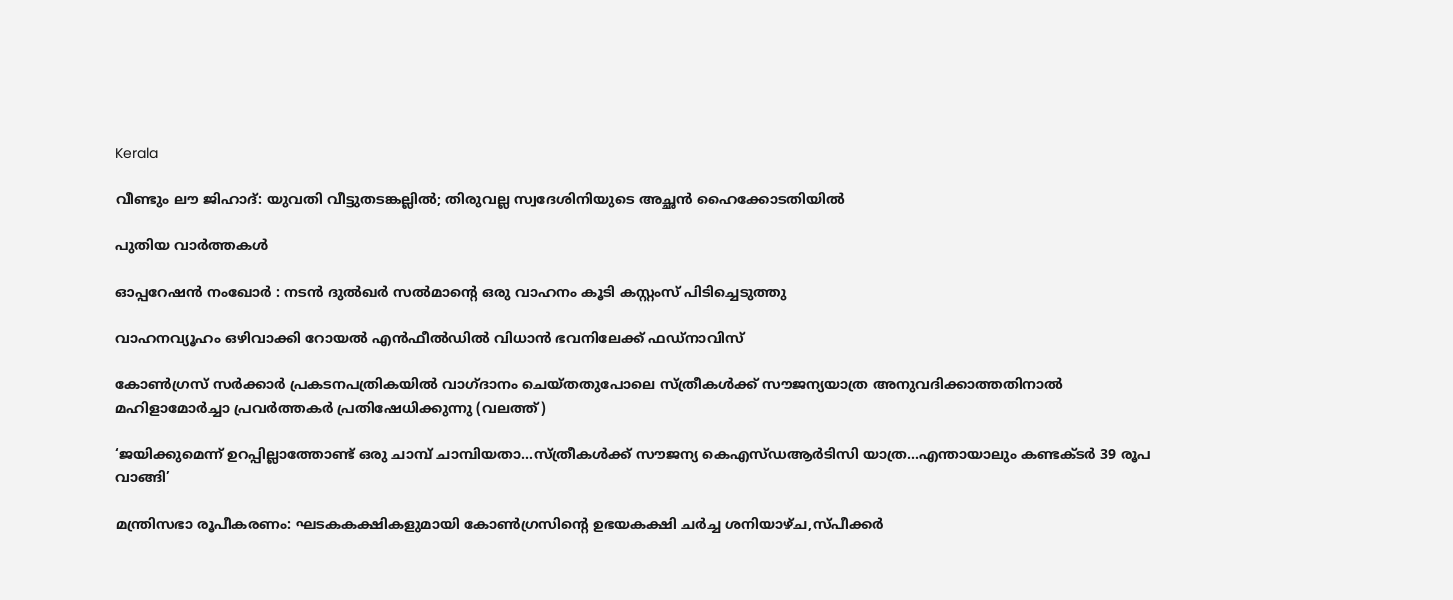Kerala

വീണ്ടും ലൗ ജിഹാദ്: യുവതി വീട്ടുതടങ്കല്ലില്‍; തിരുവല്ല സ്വദേശിനിയുടെ അച്ഛന്‍ ഹൈക്കോടതിയില്‍

പുതിയ വാര്‍ത്തകള്‍

ഓപ്പറേഷന്‍ നംഖോര്‍ : നടന്‍ ദുല്‍ഖര്‍ സല്‍മാന്റെ ഒരു വാഹനം കൂടി കസ്റ്റംസ് പിടിച്ചെടുത്തു

വാഹനവ്യൂഹം ഒഴിവാക്കി റോയൽ എൻഫീൽഡിൽ വിധാൻ ഭവനിലേക്ക് ഫഡ്നാവിസ്

കോണ്‍ഗ്രസ് സര്‍ക്കാര്‍ പ്രകടനപത്രികയില്‍ വാഗ്ദാനം ചെയ്തതുപോലെ സ്ത്രീകള്‍ക്ക് സൗജന്യയാത്ര അനുവദിക്കാത്തതിനാല്‍ മഹിളാമോര്‍ച്ചാ പ്രവര്‍ത്തകര്‍ പ്രതിഷേധിക്കുന്നു (വലത്ത്)

‘ജയിക്കുമെന്ന് ഉറപ്പില്ലാത്തോണ്ട് ഒരു ചാമ്പ് ചാമ്പിയതാ…സ്ത്രീകള്‍ക്ക് സൗജന്യ കെഎസ്ഡആര്‍ടിസി യാത്ര…എന്തായാലും കണ്ടക്ടര്‍ 39 രൂപ വാങ്ങി’

മന്ത്രിസഭാ രൂപീകരണം: ഘടകകക്ഷികളുമായി കോണ്‍ഗ്രസിന്റെ ഉഭയകക്ഷി ചര്‍ച്ച ശനിയാഴ്ച,സ്പീക്കര്‍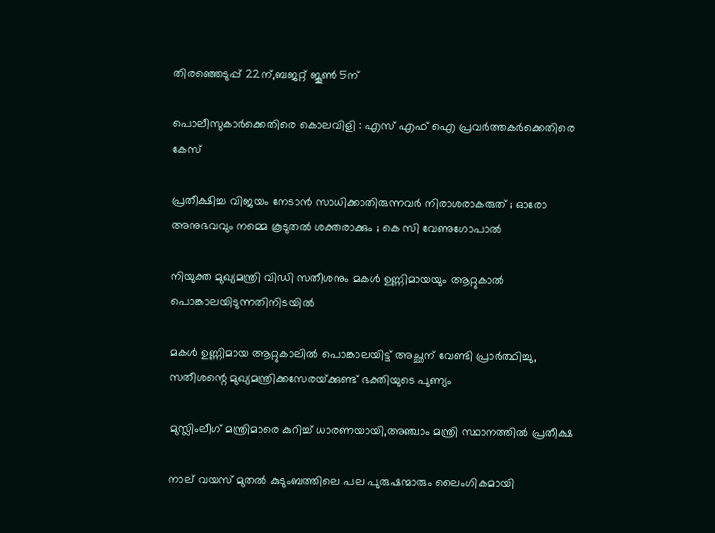തിരഞ്ഞെടുപ്പ് 22ന്,ബജറ്റ് ജൂണ്‍ 5ന്

പൊലീസുകാര്‍ക്കെതിരെ കൊലവിളി : എസ് എഫ് ഐ പ്രവര്‍ത്തകര്‍ക്കെതിരെ കേസ്

പ്രതീക്ഷിച്ച വിജയം നേടാൻ സാധിക്കാതിരുന്നവർ നിരാശരാകരുത് ; ഓരോ അനുഭവവും നമ്മെ കൂടുതൽ ശക്തരാക്കും ; കെ സി വേണുഗോപാൽ

നിയുക്ത മുഖ്യമന്ത്രി വിഡി സതീശനും മകള്‍ ഉണ്ണിമായയും ആറ്റുകാല്‍ പൊങ്കാലയിടുന്നതിനിടയില്‍

മകള്‍ ഉണ്ണിമായ ആറ്റുകാലില്‍ പൊങ്കാലയിട്ട് അച്ഛന് വേണ്ടി പ്രാര്‍ത്ഥിച്ചു, സതീശന്റെ മുഖ്യമന്ത്രിക്കസേരയ്‌ക്കുണ്ട് ഭക്തിയുടെ പുണ്യം

മുസ്ലിംലീഗ് മന്ത്രിമാരെ കുറിച്ച് ധാരണയായി,അഞ്ചാം മന്ത്രി സ്ഥാനത്തില്‍ പ്രതീക്ഷ

നാല് വയസ് മുതല്‍ കുടുംബത്തിലെ പല പുരുഷന്മാരും ലൈംഗികമായി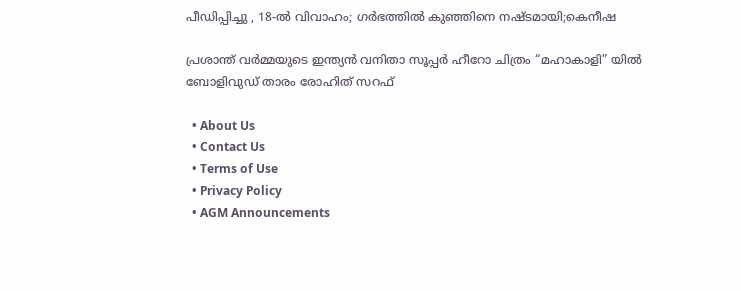പീഡിപ്പിച്ചു , 18-ല്‍ വിവാഹം; ഗര്‍ഭത്തില്‍ കുഞ്ഞിനെ നഷ്ടമായി;കെനീഷ

പ്രശാന്ത് വർമ്മയുടെ ഇന്ത്യൻ വനിതാ സൂപ്പർ ഹീറോ ചിത്രം “മഹാകാളി” യിൽ ബോളിവുഡ് താരം രോഹിത് സറഫ്

  • About Us
  • Contact Us
  • Terms of Use
  • Privacy Policy
  • AGM Announcements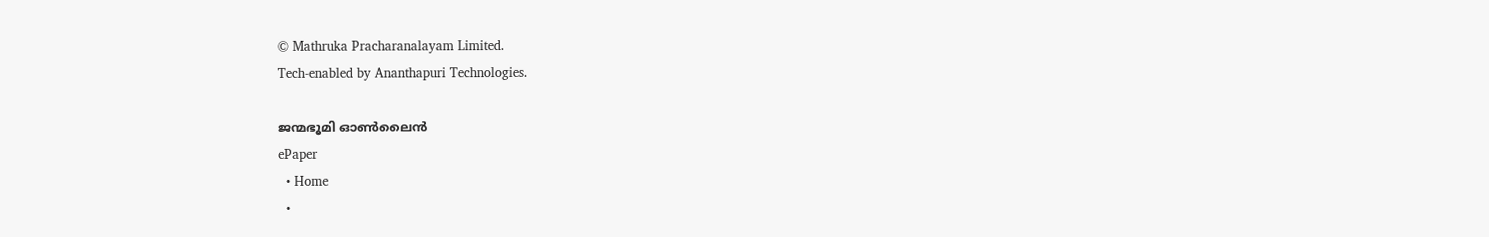© Mathruka Pracharanalayam Limited.
Tech-enabled by Ananthapuri Technologies.

ജന്മഭൂമി ഓണ്‍ലൈന്‍
ePaper
  • Home
  •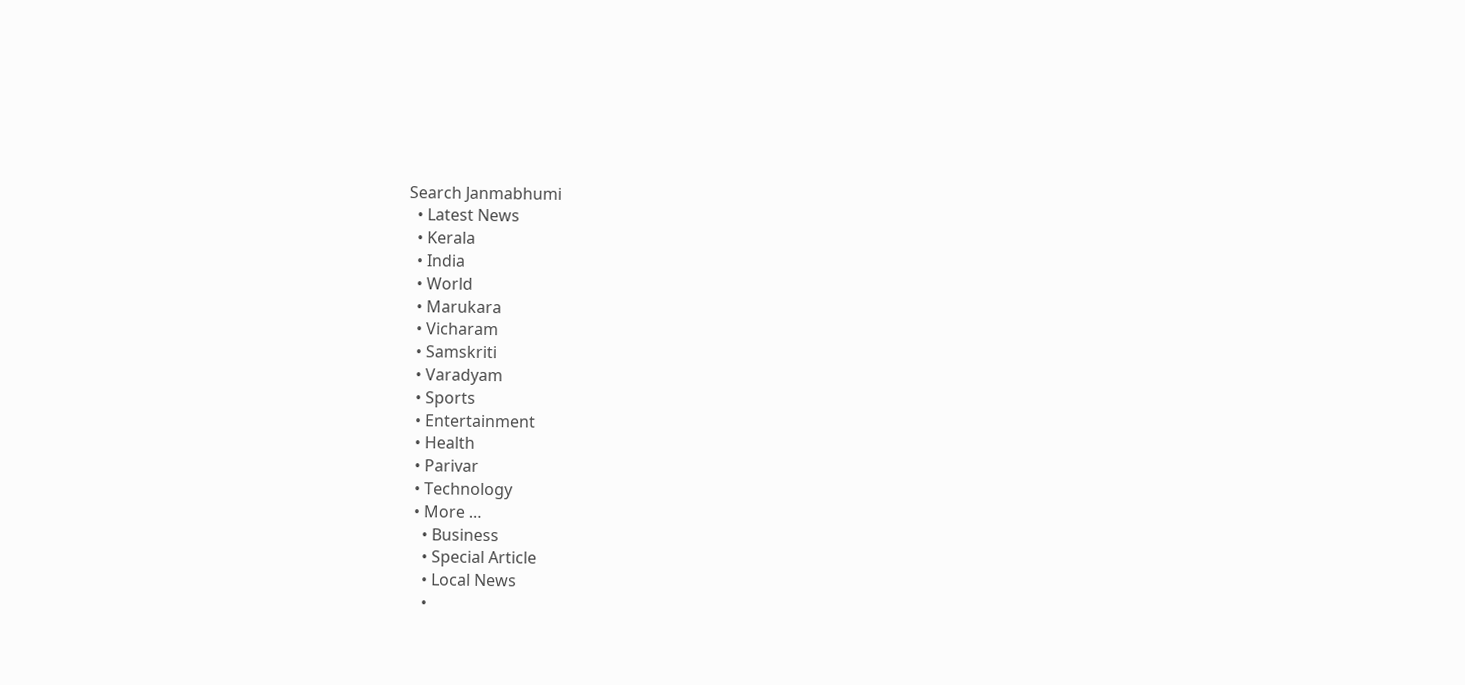Search Janmabhumi
  • Latest News
  • Kerala
  • India
  • World
  • Marukara
  • Vicharam
  • Samskriti
  • Varadyam
  • Sports
  • Entertainment
  • Health
  • Parivar
  • Technology
  • More …
    • Business
    • Special Article
    • Local News
    •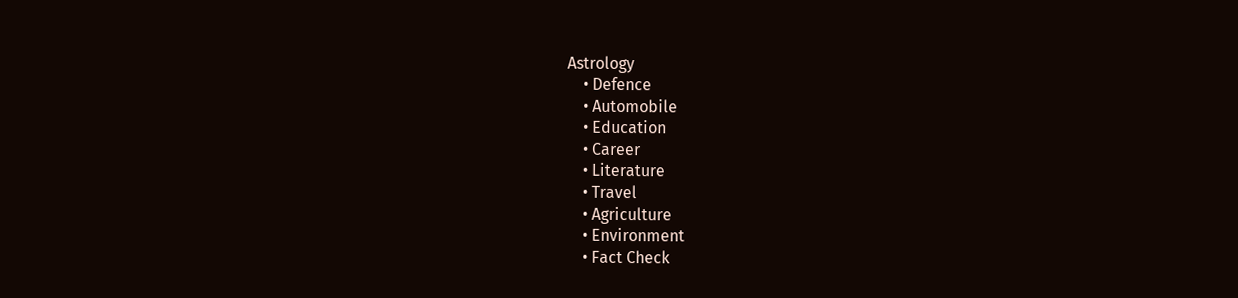Astrology
    • Defence
    • Automobile
    • Education
    • Career
    • Literature
    • Travel
    • Agriculture
    • Environment
    • Fact Check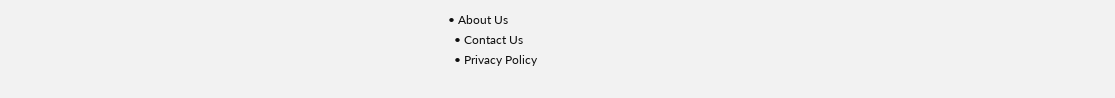• About Us
  • Contact Us
  • Privacy Policy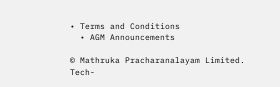• Terms and Conditions
  • AGM Announcements

© Mathruka Pracharanalayam Limited.
Tech-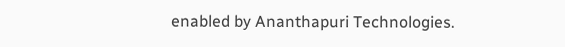enabled by Ananthapuri Technologies.